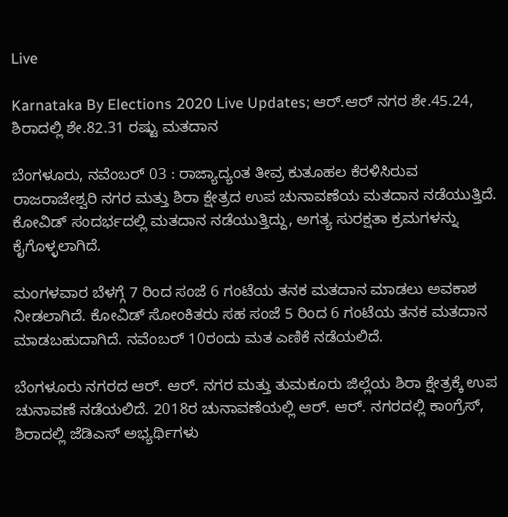Live

Karnataka By Elections 2020 Live Updates; ಆರ್.ಆರ್ ನಗರ ಶೇ.45.24, ಶಿರಾದಲ್ಲಿ ಶೇ.82.31 ರಷ್ಟು ಮತದಾನ

ಬೆಂಗಳೂರು, ನವೆಂಬರ್ 03 : ರಾಜ್ಯಾದ್ಯಂತ ತೀವ್ರ ಕುತೂಹಲ ಕೆರಳಿಸಿರುವ ರಾಜರಾಜೇಶ್ವರಿ ನಗರ ಮತ್ತು ಶಿರಾ ಕ್ಷೇತ್ರದ ಉಪ ಚುನಾವಣೆಯ ಮತದಾನ ನಡೆಯುತ್ತಿದೆ. ಕೋವಿಡ್ ಸಂದರ್ಭದಲ್ಲಿ ಮತದಾನ ನಡೆಯುತ್ತಿದ್ದು, ಅಗತ್ಯ ಸುರಕ್ಷತಾ ಕ್ರಮಗಳನ್ನು ಕೈಗೊಳ್ಳಲಾಗಿದೆ.

ಮಂಗಳವಾರ ಬೆಳಗ್ಗೆ 7 ರಿಂದ ಸಂಜೆ 6 ಗಂಟೆಯ ತನಕ ಮತದಾನ ಮಾಡಲು ಅವಕಾಶ ನೀಡಲಾಗಿದೆ. ಕೋವಿಡ್ ಸೋಂಕಿತರು ಸಹ ಸಂಜೆ 5 ರಿಂದ 6 ಗಂಟೆಯ ತನಕ ಮತದಾನ ಮಾಡಬಹುದಾಗಿದೆ. ನವೆಂಬರ್ 10ರಂದು ಮತ ಎಣಿಕೆ ನಡೆಯಲಿದೆ.

ಬೆಂಗಳೂರು ನಗರದ ಆರ್. ಆರ್. ನಗರ ಮತ್ತು ತುಮಕೂರು ಜಿಲ್ಲೆಯ ಶಿರಾ ಕ್ಷೇತ್ರಕ್ಕೆ ಉಪ ಚುನಾವಣೆ ನಡೆಯಲಿದೆ. 2018ರ ಚುನಾವಣೆಯಲ್ಲಿ ಆರ್. ಆರ್. ನಗರದಲ್ಲಿ ಕಾಂಗ್ರೆಸ್, ಶಿರಾದಲ್ಲಿ ಜೆಡಿಎಸ್ ಅಭ್ಯರ್ಥಿಗಳು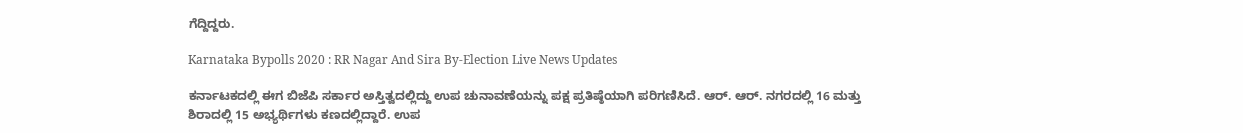ಗೆದ್ದಿದ್ದರು.

Karnataka Bypolls 2020 : RR Nagar And Sira By-Election Live News Updates

ಕರ್ನಾಟಕದಲ್ಲಿ ಈಗ ಬಿಜೆಪಿ ಸರ್ಕಾರ ಅಸ್ತಿತ್ವದಲ್ಲಿದ್ದು ಉಪ ಚುನಾವಣೆಯನ್ನು ಪಕ್ಷ ಪ್ರತಿಷ್ಠೆಯಾಗಿ ಪರಿಗಣಿಸಿದೆ. ಆರ್. ಆರ್. ನಗರದಲ್ಲಿ 16 ಮತ್ತು ಶಿರಾದಲ್ಲಿ 15 ಅಭ್ಯರ್ಥಿಗಳು ಕಣದಲ್ಲಿದ್ದಾರೆ. ಉಪ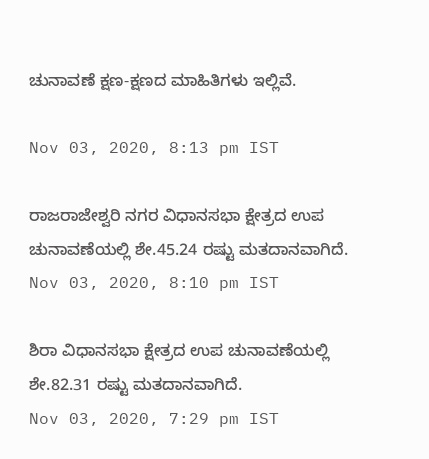ಚುನಾವಣೆ ಕ್ಷಣ-ಕ್ಷಣದ ಮಾಹಿತಿಗಳು ಇಲ್ಲಿವೆ.

Nov 03, 2020, 8:13 pm IST

ರಾಜರಾಜೇಶ್ವರಿ ನಗರ ವಿಧಾನಸಭಾ ಕ್ಷೇತ್ರದ ಉಪ ಚುನಾವಣೆಯಲ್ಲಿ ಶೇ.45.24 ರಷ್ಟು ಮತದಾನವಾಗಿದೆ.
Nov 03, 2020, 8:10 pm IST

ಶಿರಾ ವಿಧಾನಸಭಾ ಕ್ಷೇತ್ರದ ಉಪ ಚುನಾವಣೆಯಲ್ಲಿ ಶೇ.82.31 ರಷ್ಟು ಮತದಾನವಾಗಿದೆ.
Nov 03, 2020, 7:29 pm IST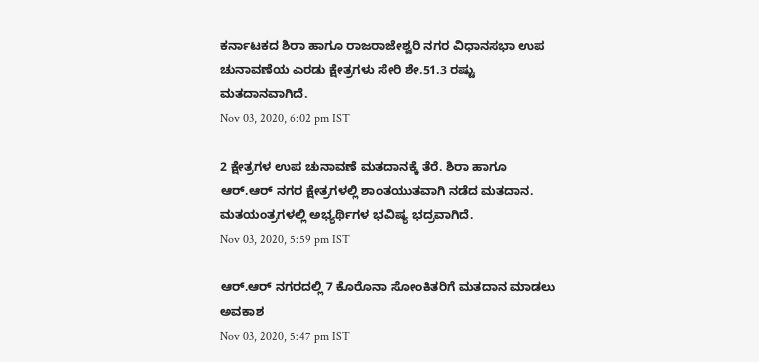ಕರ್ನಾಟಕದ ಶಿರಾ ಹಾಗೂ ರಾಜರಾಜೇಶ್ವರಿ ನಗರ ವಿಧಾನಸಭಾ ಉಪ ಚುನಾವಣೆಯ ಎರಡು ಕ್ಷೇತ್ರಗಳು ಸೇರಿ ಶೇ.51.3 ರಷ್ಟು ಮತದಾನವಾಗಿದೆ.
Nov 03, 2020, 6:02 pm IST

2 ಕ್ಷೇತ್ರಗಳ ಉಪ ಚುನಾವಣೆ ಮತದಾನಕ್ಕೆ ತೆರೆ. ಶಿರಾ ಹಾಗೂ ಆರ್.ಆರ್ ನಗರ ಕ್ಷೇತ್ರಗಳಲ್ಲಿ ಶಾಂತಯುತವಾಗಿ ನಡೆದ ಮತದಾನ. ಮತಯಂತ್ರಗಳಲ್ಲಿ ಅಭ್ಯರ್ಥಿಗಳ ಭವಿಷ್ಯ ಭದ್ರವಾಗಿದೆ.
Nov 03, 2020, 5:59 pm IST

ಆರ್.ಆರ್ ನಗರದಲ್ಲಿ 7 ಕೊರೊನಾ ಸೋಂಕಿತರಿಗೆ ಮತದಾನ ಮಾಡಲು ಅವಕಾಶ
Nov 03, 2020, 5:47 pm IST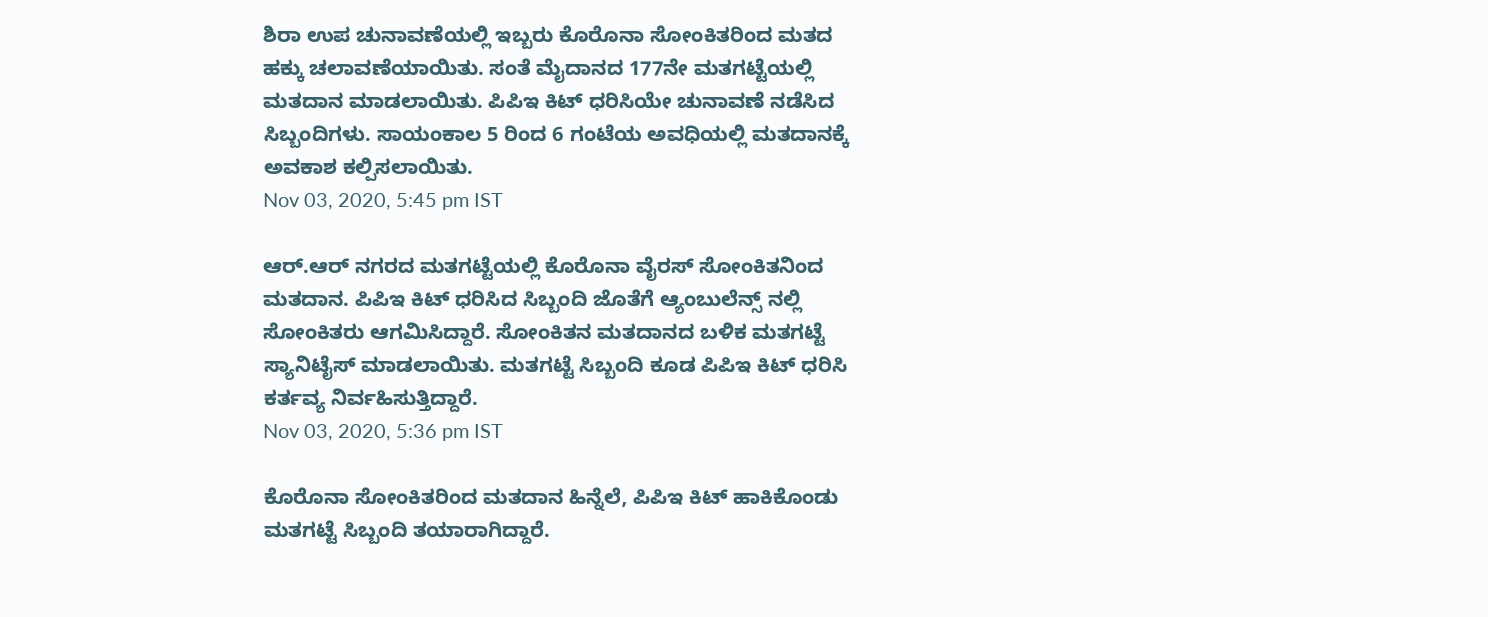ಶಿರಾ ಉಪ ಚುನಾವಣೆಯಲ್ಲಿ ಇಬ್ಬರು ಕೊರೊನಾ ಸೋಂಕಿತರಿಂದ ಮತದ ಹಕ್ಕು ಚಲಾವಣೆಯಾಯಿತು. ಸಂತೆ ಮೈದಾನದ 177ನೇ ಮತಗಟ್ಟೆಯಲ್ಲಿ ಮತದಾನ ಮಾಡಲಾಯಿತು. ಪಿಪಿಇ ಕಿಟ್ ಧರಿಸಿ‌ಯೇ ಚುನಾವಣೆ ನಡೆಸಿದ ಸಿಬ್ಬಂದಿಗಳು. ಸಾಯಂಕಾಲ 5 ರಿಂದ 6 ಗಂಟೆಯ ಅವಧಿಯಲ್ಲಿ ಮತದಾನಕ್ಕೆ ಅವಕಾಶ ಕಲ್ಪಿಸಲಾಯಿತು.
Nov 03, 2020, 5:45 pm IST

ಆರ್.ಆರ್ ನಗರದ ಮತಗಟ್ಟೆಯಲ್ಲಿ ಕೊರೊನಾ ವೈರಸ್ ಸೋಂಕಿತನಿಂದ ಮತದಾನ. ಪಿಪಿಇ ಕಿಟ್ ಧರಿಸಿದ ಸಿಬ್ಬಂದಿ ಜೊತೆಗೆ ಆ್ಯಂಬುಲೆನ್ಸ್ ನಲ್ಲಿ ಸೋಂಕಿತರು ಆಗಮಿಸಿದ್ದಾರೆ. ಸೋಂಕಿತನ ಮತದಾನದ ಬಳಿಕ ಮತಗಟ್ಟೆ ಸ್ಯಾನಿಟೈಸ್ ಮಾಡಲಾಯಿತು. ಮತಗಟ್ಟೆ ಸಿಬ್ಬಂದಿ ಕೂಡ ಪಿಪಿಇ ಕಿಟ್ ಧರಿಸಿ ಕರ್ತವ್ಯ ನಿರ್ವಹಿಸುತ್ತಿದ್ದಾರೆ.
Nov 03, 2020, 5:36 pm IST

ಕೊರೊನಾ ಸೋಂಕಿತರಿಂದ ಮತದಾನ ಹಿನ್ನೆಲೆ, ಪಿಪಿಇ ಕಿಟ್ ಹಾಕಿಕೊಂಡು ಮತಗಟ್ಟೆ ಸಿಬ್ಬಂದಿ ತಯಾರಾಗಿದ್ದಾರೆ.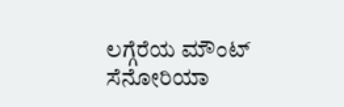ಲಗ್ಗೆರೆಯ ಮೌಂಟ್ ಸೆನೋರಿಯಾ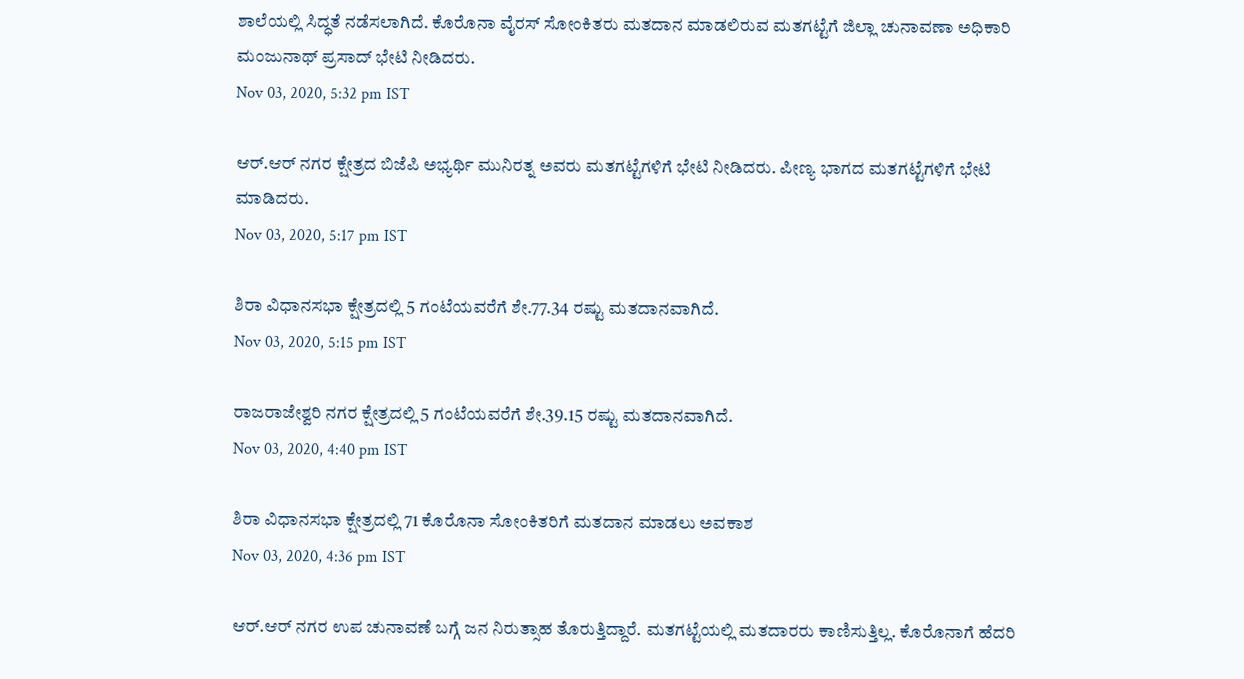ಶಾಲೆಯಲ್ಲಿ ಸಿದ್ಧತೆ ನಡೆಸಲಾಗಿದೆ. ಕೊರೊನಾ ವೈರಸ್ ಸೋಂಕಿತರು ಮತದಾನ ಮಾಡಲಿರುವ ಮತಗಟ್ಟೆಗೆ ಜಿಲ್ಲಾ ಚುನಾವಣಾ ಅಧಿಕಾರಿ ಮಂಜುನಾಥ್ ಪ್ರಸಾದ್ ಭೇಟಿ ನೀಡಿದರು.
Nov 03, 2020, 5:32 pm IST

ಆರ್.ಆರ್ ನಗರ ಕ್ಷೇತ್ರದ ಬಿಜೆಪಿ ಅಭ್ಯರ್ಥಿ ಮುನಿರತ್ನ ಅವರು ಮತಗಟ್ಟೆಗಳಿಗೆ ಭೇಟಿ ನೀಡಿದರು. ಪೀಣ್ಯ ಭಾಗದ ಮತಗಟ್ಟೆಗಳಿಗೆ ಭೇಟಿ ಮಾಡಿದರು.
Nov 03, 2020, 5:17 pm IST

ಶಿರಾ ವಿಧಾನಸಭಾ ಕ್ಷೇತ್ರದಲ್ಲಿ 5 ಗಂಟೆಯವರೆಗೆ ಶೇ.77.34 ರಷ್ಟು ಮತದಾನವಾಗಿದೆ.
Nov 03, 2020, 5:15 pm IST

ರಾಜರಾಜೇಶ್ವರಿ ನಗರ ಕ್ಷೇತ್ರದಲ್ಲಿ 5 ಗಂಟೆಯವರೆಗೆ ಶೇ.39.15 ರಷ್ಟು ಮತದಾನವಾಗಿದೆ.
Nov 03, 2020, 4:40 pm IST

ಶಿರಾ ವಿಧಾನಸಭಾ ಕ್ಷೇತ್ರದಲ್ಲಿ 71 ಕೊರೊನಾ ಸೋಂಕಿತರಿಗೆ ಮತದಾನ ಮಾಡಲು ಅವಕಾಶ
Nov 03, 2020, 4:36 pm IST

ಆರ್.ಆರ್ ನಗರ ಉಪ ಚುನಾವಣೆ ಬಗ್ಗೆ ಜನ ನಿರುತ್ಸಾಹ ತೊರುತ್ತಿದ್ದಾರೆ. ಮತಗಟ್ಟೆಯಲ್ಲಿ ಮತದಾರರು ಕಾಣಿಸುತ್ತಿಲ್ಲ. ಕೊರೊನಾಗೆ ಹೆದರಿ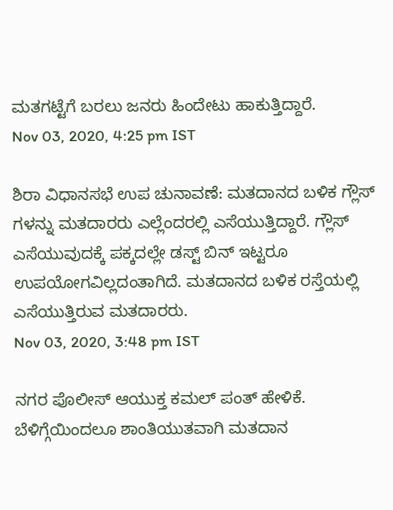ಮತಗಟ್ಟೆಗೆ ಬರಲು ಜನರು ಹಿಂದೇಟು ಹಾಕುತ್ತಿದ್ದಾರೆ.
Nov 03, 2020, 4:25 pm IST

ಶಿರಾ ವಿಧಾನಸಭೆ ಉಪ ಚುನಾವಣೆ: ಮತದಾನದ ಬಳಿಕ ಗ್ಲೌಸ್ ಗಳನ್ನು ಮತದಾರರು ಎಲ್ಲೆಂದರಲ್ಲಿ ಎಸೆಯುತ್ತಿದ್ದಾರೆ. ಗ್ಲೌಸ್ ಎಸೆಯುವುದಕ್ಕೆ ಪಕ್ಕದಲ್ಲೇ ಡಸ್ಟ್ ಬಿನ್ ಇಟ್ಟರೂ ಉಪಯೋಗವಿಲ್ಲದಂತಾಗಿದೆ. ಮತದಾನದ ಬಳಿಕ ರಸ್ತೆಯಲ್ಲಿ ಎಸೆಯುತ್ತಿರುವ ಮತದಾರರು.
Nov 03, 2020, 3:48 pm IST

ನಗರ ಪೊಲೀಸ್ ಆಯುಕ್ತ ಕಮಲ್ ಪಂತ್ ಹೇಳಿಕೆ. ಬೆಳಿಗ್ಗೆಯಿಂದಲೂ ಶಾಂತಿಯುತವಾಗಿ ಮತದಾನ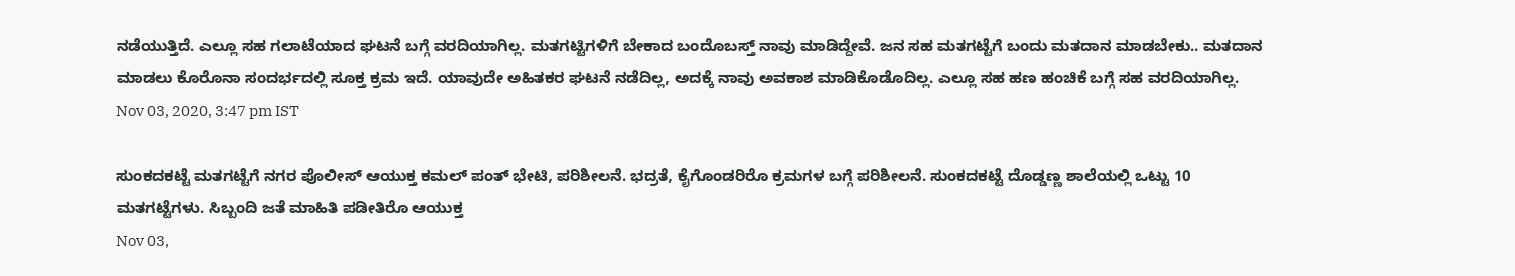ನಡೆಯುತ್ತಿದೆ. ಎಲ್ಲೂ ಸಹ ಗಲಾಟೆಯಾದ ಘಟನೆ ಬಗ್ಗೆ ವರದಿಯಾಗಿಲ್ಲ. ಮತಗಟ್ಟಿಗಳಿಗೆ ಬೇಕಾದ ಬಂದೊಬಸ್ತ್ ನಾವು ಮಾಡಿದ್ದೇವೆ. ಜನ ಸಹ ಮತಗಟ್ಟೆಗೆ ಬಂದು ಮತದಾನ ಮಾಡಬೇಕು.. ಮತದಾನ ಮಾಡಲು ಕೊರೊನಾ ಸಂದರ್ಭದಲ್ಲಿ ಸೂಕ್ತ ಕ್ರಮ ಇದೆ. ಯಾವುದೇ ಅಹಿತಕರ ಘಟನೆ ನಡೆದಿಲ್ಲ, ಅದಕ್ಕೆ ನಾವು ಅವಕಾಶ ಮಾಡಿಕೊಡೊದಿಲ್ಲ. ಎಲ್ಲೂ ಸಹ ಹಣ ಹಂಚಿಕೆ ಬಗ್ಗೆ ಸಹ ವರದಿಯಾಗಿಲ್ಲ.
Nov 03, 2020, 3:47 pm IST

ಸುಂಕದಕಟ್ಟೆ ಮತಗಟ್ಟೆಗೆ ನಗರ ಪೊಲೀಸ್ ಆಯುಕ್ತ ಕಮಲ್ ಪಂತ್ ಭೇಟಿ, ಪರಿಶೀಲನೆ. ಭದ್ರತೆ, ಕೈಗೊಂಡರಿರೊ ಕ್ರಮಗಳ ಬಗ್ಗೆ ಪರಿಶೀಲನೆ. ಸುಂಕದಕಟ್ಟೆ ದೊಡ್ಡಣ್ಣ ಶಾಲೆಯಲ್ಲಿ ಒಟ್ಟು 10 ಮತಗಟ್ಟೆಗಳು. ಸಿಬ್ಬಂದಿ ಜತೆ ಮಾಹಿತಿ ಪಡೀತಿರೊ ಆಯುಕ್ತ
Nov 03,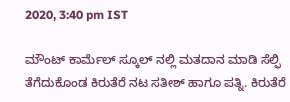2020, 3:40 pm IST

ಮೌಂಟ್ ಕಾರ್ಮೆಲ್ ಸ್ಕೂಲ್ ನಲ್ಲಿ ಮತದಾನ ಮಾಡಿ ಸೆಲ್ಫಿ ತೆಗೆದುಕೊಂಡ ಕಿರುತೆರೆ ನಟ ಸತೀಶ್ ಹಾಗೂ ಪತ್ನಿ. ಕಿರುತೆರೆ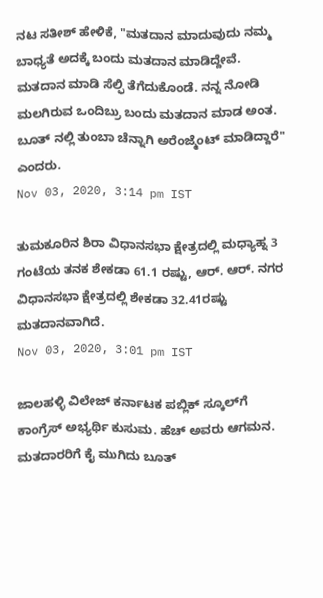ನಟ ಸತೀಶ್ ಹೇಳಿಕೆ, "ಮತದಾನ ಮಾದುವುದು ನಮ್ಮ ಬಾಧ್ಯತೆ ಅದಕ್ಕೆ ಬಂದು ಮತದಾನ ಮಾಡಿದ್ದೇವೆ. ಮತದಾನ ಮಾಡಿ ಸೆಲ್ಫಿ ತೆಗೆದುಕೊಂಡೆ. ನನ್ನ ನೋಡಿ ಮಲಗಿರುವ ಒಂದಿಬ್ರು ಬಂದು ಮತದಾನ ಮಾಡ ಅಂತ. ಬೂತ್ ನಲ್ಲಿ ತುಂಬಾ ಚೆನ್ನಾಗಿ ಅರೆಂಜ್ಮೆಂಟ್ ಮಾಡಿದ್ದಾರೆ" ಎಂದರು.
Nov 03, 2020, 3:14 pm IST

ತುಮಕೂರಿನ ಶಿರಾ ವಿಧಾನಸಭಾ ಕ್ಷೇತ್ರದಲ್ಲಿ ಮಧ್ಯಾಹ್ನ 3 ಗಂಟೆಯ ತನಕ ಶೇಕಡಾ 61.1 ರಷ್ಟು, ಆರ್. ಆರ್. ನಗರ ವಿಧಾನಸಭಾ ಕ್ಷೇತ್ರದಲ್ಲಿ ಶೇಕಡಾ 32.41ರಷ್ಟು ಮತದಾನವಾಗಿದೆ.
Nov 03, 2020, 3:01 pm IST

ಜಾಲಹಳ್ಳಿ ವಿಲೇಜ್ ಕರ್ನಾಟಕ ಪಬ್ಲಿಕ್ ಸ್ಕೂಲ್‌ಗೆ ಕಾಂಗ್ರೆಸ್ ಅಭ್ಯರ್ಥಿ ಕುಸುಮ. ಹೆಚ್ ಅವರು ಆಗಮನ. ಮತದಾರರಿಗೆ ಕೈ ಮುಗಿದು ಬೂತ್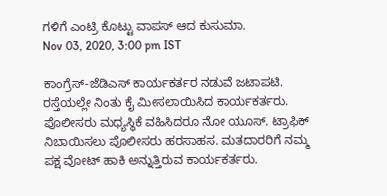ಗಳಿಗೆ ಎಂಟ್ರಿ ಕೊಟ್ಟು ವಾಪಸ್ ಆದ ಕುಸುಮಾ.
Nov 03, 2020, 3:00 pm IST

ಕಾಂಗ್ರೆಸ್-ಜೆಡಿಎಸ್ ಕಾರ್ಯಕರ್ತರ ನಡುವೆ ಜಟಾಪಟಿ. ರಸ್ತೆಯಲ್ಲೇ ನಿಂತು ಕೈ ಮೀಸಲಾಯಿಸಿದ ಕಾರ್ಯಕರ್ತರು. ಪೊಲೀಸರು ಮಧ್ಯಸ್ಥಿಕೆ ವಹಿಸಿದರೂ ನೋ ಯೂಸ್. ಟ್ರಾಫಿಕ್ ನಿಬಾಯಿಸಲು ಪೊಲೀಸರು ಹರಸಾಹಸ. ಮತದಾರರಿಗೆ ನಮ್ಮ ಪಕ್ಷ ವೋಟ್ ಹಾಕಿ ಅನ್ನುತ್ತಿರುವ ಕಾರ್ಯಕರ್ತರು.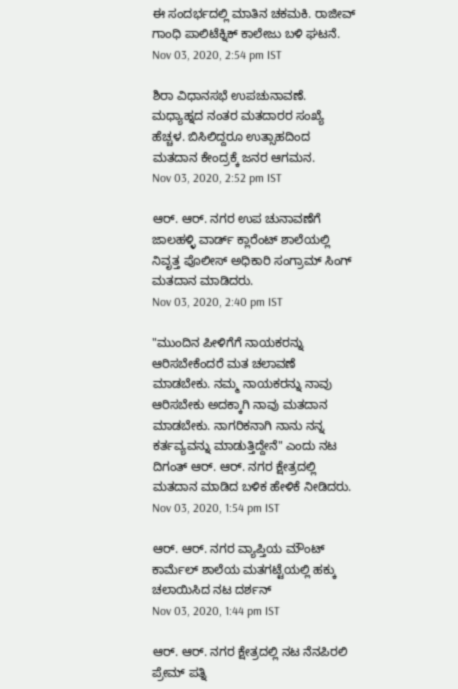ಈ ಸಂದರ್ಭದಲ್ಲಿ ಮಾತಿನ ಚಕಮಕಿ. ರಾಜೀವ್ ಗಾಂಧಿ ಪಾಲಿಟೆಕ್ನಿಕ್ ಕಾಲೇಜು ಬಳಿ ಘಟನೆ.
Nov 03, 2020, 2:54 pm IST

ಶಿರಾ ವಿಧಾನಸಭೆ ಉಪಚುನಾವಣೆ. ಮಧ್ಯಾಹ್ನದ ನಂತರ ಮತದಾರರ ಸಂಖ್ಯೆ ಹೆಚ್ಚಳ. ಬಿಸಿಲಿದ್ದರೂ ಉತ್ಸಾಹದಿಂದ ಮತದಾನ ಕೇಂದ್ರಕ್ಕೆ ಜನರ ಆಗಮನ.
Nov 03, 2020, 2:52 pm IST

ಆರ್. ಆರ್. ನಗರ ಉಪ ಚುನಾವಣೆಗೆ ಜಾಲಹಳ್ಳಿ ವಾರ್ಡ್‌ ಕ್ಲಾರೆಂಟ್‌ ಶಾಲೆಯಲ್ಲಿ ನಿವೃತ್ತ ಪೊಲೀಸ್ ಅಧಿಕಾರಿ ಸಂಗ್ರಾಮ್ ಸಿಂಗ್ ಮತದಾನ ಮಾಡಿದರು.
Nov 03, 2020, 2:40 pm IST

"ಮುಂದಿನ ಪೀಳಿಗೆಗೆ ನಾಯಕರನ್ನು ಆರಿಸಬೇಕೆಂದರೆ ಮತ ಚಲಾವಣೆ ಮಾಡಬೇಕು. ನಮ್ಮ ನಾಯಕರನ್ನು ನಾವು ಆರಿಸಬೇಕು ಅದಕ್ಕಾಗಿ ನಾವು ಮತದಾನ ಮಾಡಬೇಕು. ನಾಗರಿಕನಾಗಿ ನಾನು ನನ್ನ ಕರ್ತವ್ಯವನ್ನು ಮಾಡುತ್ತಿದ್ದೇನೆ" ಎಂದು ನಟ ದಿಗಂತ್ ಆರ್. ಆರ್. ನಗರ ಕ್ಷೇತ್ರದಲ್ಲಿ ಮತದಾನ ಮಾಡಿದ ಬಳಿಕ ಹೇಳಿಕೆ ನೀಡಿದರು.
Nov 03, 2020, 1:54 pm IST

ಆರ್. ಆರ್. ನಗರ ವ್ಯಾಪ್ತಿಯ ಮೌಂಟ್ ಕಾರ್ಮೆಲ್ ಶಾಲೆಯ ಮತಗಟ್ಟೆಯಲ್ಲಿ ಹಕ್ಕು ಚಲಾಯಿಸಿದ ನಟ ದರ್ಶನ್
Nov 03, 2020, 1:44 pm IST

ಆರ್. ಆರ್. ನಗರ ಕ್ಷೇತ್ರದಲ್ಲಿ ನಟ ನೆನಪಿರಲಿ ಪ್ರೇಮ್ ಪತ್ನಿ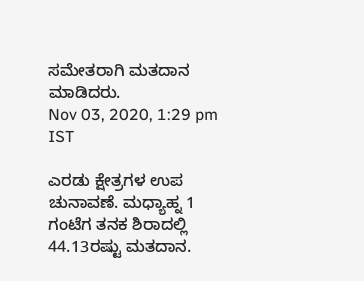ಸಮೇತರಾಗಿ ಮತದಾನ ಮಾಡಿದರು.
Nov 03, 2020, 1:29 pm IST

ಎರಡು ಕ್ಷೇತ್ರಗಳ ಉಪ ಚುನಾವಣೆ. ಮಧ್ಯಾಹ್ನ 1 ಗಂಟೆಗ ತನಕ ಶಿರಾದಲ್ಲಿ 44.13ರಷ್ಟು ಮತದಾನ.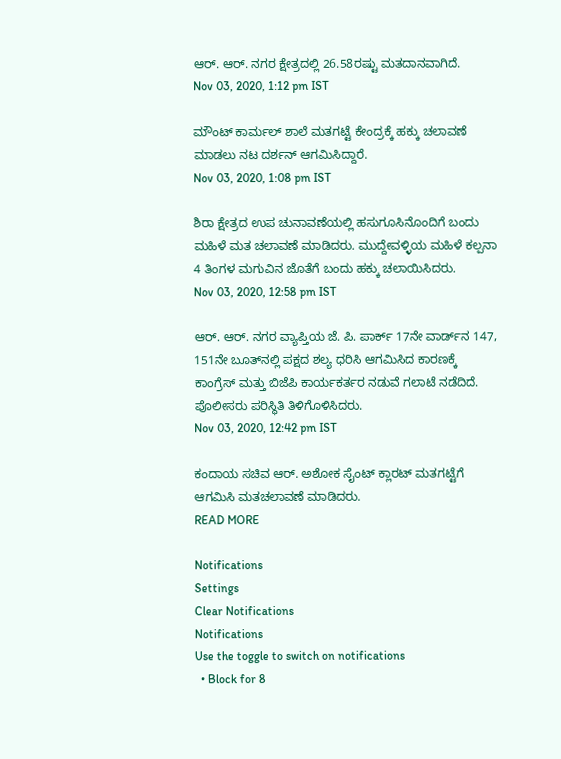ಆರ್. ಆರ್. ನಗರ ಕ್ಷೇತ್ರದಲ್ಲಿ 26.58ರಷ್ಟು ಮತದಾನವಾಗಿದೆ.
Nov 03, 2020, 1:12 pm IST

ಮೌಂಟ್ ಕಾರ್ಮಲ್ ಶಾಲೆ ಮತಗಟ್ಟೆ ಕೇಂದ್ರಕ್ಕೆ ಹಕ್ಕು ಚಲಾವಣೆ ಮಾಡಲು ನಟ ದರ್ಶನ್ ಆಗಮಿಸಿದ್ದಾರೆ.
Nov 03, 2020, 1:08 pm IST

ಶಿರಾ ಕ್ಷೇತ್ರದ ಉಪ ಚುನಾವಣೆಯಲ್ಲಿ ಹಸುಗೂಸಿನೊಂದಿಗೆ ಬಂದು ಮಹಿಳೆ ಮತ ಚಲಾವಣೆ ಮಾಡಿದರು. ಮುದ್ದೇವಳ್ಳಿಯ ಮಹಿಳೆ ಕಲ್ಪನಾ 4 ತಿಂಗಳ ಮಗುವಿನ ಜೊತೆಗೆ ಬಂದು ಹಕ್ಕು ಚಲಾಯಿಸಿದರು.
Nov 03, 2020, 12:58 pm IST

ಆರ್‌. ಆರ್. ನಗರ ವ್ಯಾಪ್ತಿಯ ಜೆ. ಪಿ. ಪಾರ್ಕ್ 17ನೇ ವಾರ್ಡ್‌ನ 147, 151ನೇ ಬೂತ್‌ನಲ್ಲಿ ಪಕ್ಷದ ಶಲ್ಯ ಧರಿಸಿ ಆಗಮಿಸಿದ ಕಾರಣಕ್ಕೆ ಕಾಂಗ್ರೆಸ್ ಮತ್ತು ಬಿಜೆಪಿ ಕಾರ್ಯಕರ್ತರ ನಡುವೆ ಗಲಾಟೆ ನಡೆದಿದೆ. ಪೊಲೀಸರು ಪರಿಸ್ಥಿತಿ ತಿಳಿಗೊಳಿಸಿದರು.
Nov 03, 2020, 12:42 pm IST

ಕಂದಾಯ ಸಚಿವ ಆರ್. ಅಶೋಕ ಸೈಂಟ್ ಕ್ಲಾರಟ್ ಮತಗಟ್ಟೆಗೆ ಆಗಮಿಸಿ ಮತಚಲಾವಣೆ ಮಾಡಿದರು.
READ MORE

Notifications
Settings
Clear Notifications
Notifications
Use the toggle to switch on notifications
  • Block for 8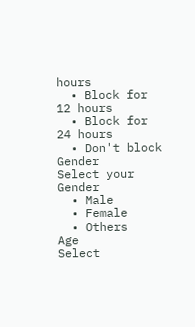hours
  • Block for 12 hours
  • Block for 24 hours
  • Don't block
Gender
Select your Gender
  • Male
  • Female
  • Others
Age
Select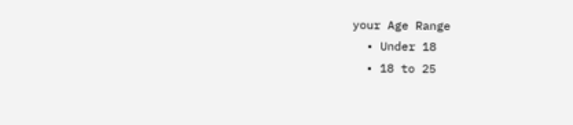your Age Range
  • Under 18
  • 18 to 25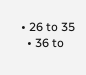• 26 to 35
  • 36 to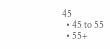45
  • 45 to 55
  • 55+